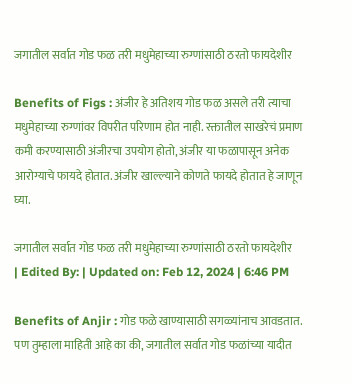जगातील सर्वात गोड फळ तरी मधुमेहाच्या रुग्णांसाठी ठरतो फायदेशीर

Benefits of Figs : अंजीर हे अतिशय गोड फळ असले तरी त्याचा मधुमेहाच्या रुग्णांवर विपरीत परिणाम होत नाही. रक्तातील साखरेचं प्रमाण कमी करण्यासाठी अंजीरचा उपयोग होतो, अंजीर या फळापासून अनेक आरोग्याचे फायदे होतात. अंजीर खाल्ल्याने कोणते फायदे होतात हे जाणून घ्या.

जगातील सर्वात गोड फळ तरी मधुमेहाच्या रुग्णांसाठी ठरतो फायदेशीर
| Edited By: | Updated on: Feb 12, 2024 | 6:46 PM

Benefits of Anjir : गोड फळे खाण्यासाठी सगळ्यांनाच आवडतात. पण तुम्हाला माहिती आहे का की, जगातील सर्वात गोड फळांच्या यादीत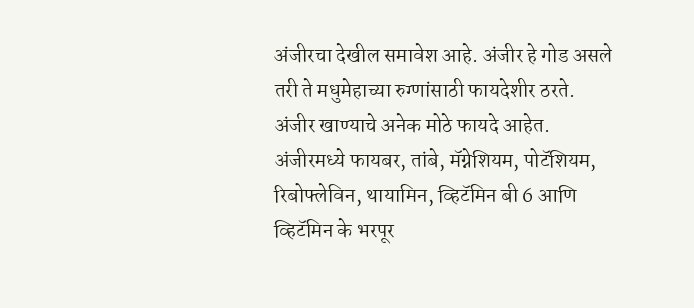अंजीरचा देखील समावेश आहे. अंजीर हे गोड असले तरी ते मधुमेहाच्या रुग्णांसाठी फायदेशीर ठरते. अंजीर खाण्याचे अनेक मोठे फायदे आहेत. अंजीरमध्ये फायबर, तांबे, मॅग्नेशियम, पोटॅशियम, रिबोफ्लेविन, थायामिन, व्हिटॅमिन बी 6 आणि व्हिटॅमिन के भरपूर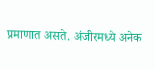प्रमाणात असते. अंजीरमध्ये अनेक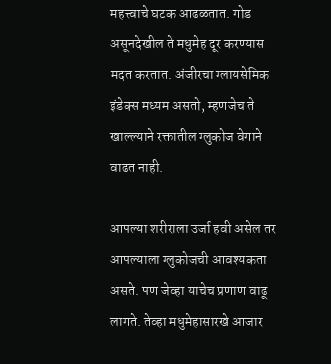महत्त्वाचे घटक आढळतात. गोड असूनदेखील ते मधुमेह दूर करण्यास मदत करतात. अंजीरचा ग्लायसेमिक इंडेक्स मध्यम असतो, म्हणजेच ते खाल्ल्याने रक्तातील ग्लुकोज वेगाने वाढत नाही.

आपल्या शरीराला उर्जा हवी असेल तर आपल्याला ग्लुकोजची आवश्यकता असते. पण जेव्हा याचेच प्रणाण वाढू लागते. तेव्हा मधुमेहासारखे आजार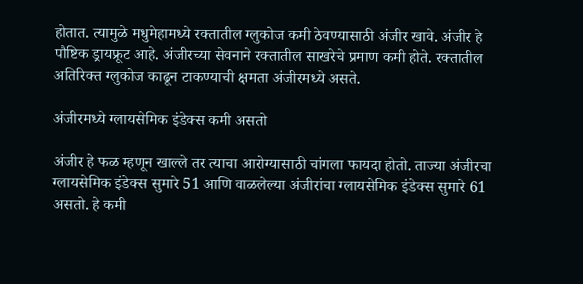होतात. त्यामुळे मधुमेहामध्ये रक्तातील ग्लुकोज कमी ठेवण्यासाठी अंजीर खावे. अंजीर हे पौष्टिक ड्रायफ्रूट आहे. अंजीरच्या सेवनाने रक्तातील साखरेचे प्रमाण कमी होते. रक्तातील अतिरिक्त ग्लुकोज काढून टाकण्याची क्षमता अंजीरमध्ये असते.

अंजीरमध्ये ग्लायसेमिक इंडेक्स कमी असतो

अंजीर हे फळ म्हणून खाल्ले तर त्याचा आरोग्यासाठी चांगला फायदा होतो. ताज्या अंजीरचा ग्लायसेमिक इंडेक्स सुमारे 51 आणि वाळलेल्या अंजीरांचा ग्लायसेमिक इंडेक्स सुमारे 61 असतो. हे कमी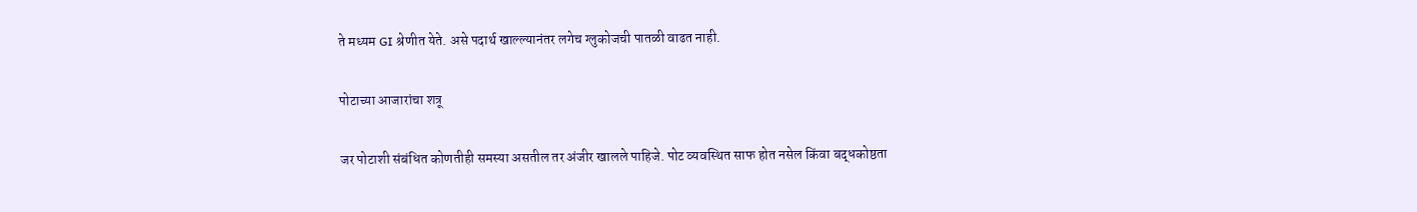ते मध्यम GI श्रेणीत येते. असे पदार्थ खाल्ल्यानंतर लगेच ग्लुकोजची पातळी वाढत नाही.

पोटाच्या आजारांचा शत्रू

जर पोटाशी संबंधित कोणतीही समस्या असतील तर अंजीर खालले पाहिजे. पोट व्यवस्थित साफ होत नसेल किंवा बद्धकोष्ठता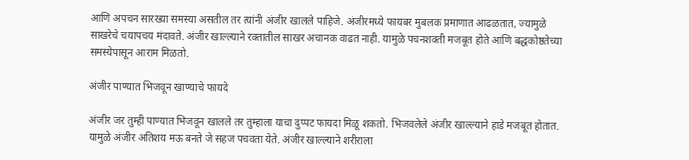आणि अपचन सारख्या समस्या असतील तर त्यांनी अंजीर खालले पाहिजे. अंजीरमध्ये फायबर मुबलक प्रमाणात आढळतात, ज्यामुळे साखरेचे चयापचय मंदावते. अंजीर खाल्ल्याने रक्तातील साखर अचानक वाढत नाही. यामुळे पचनशक्ती मजबूत होते आणि बद्धकोष्ठतेच्या समस्येपासून आराम मिळतो.

अंजीर पाण्यात भिजवून खाण्याचे फायदे

अंजीर जर तुम्ही पाण्यात भिजवून खालले तर तुम्हाला याचा दुप्पट फायदा मिळू शकतो. भिजवलेले अंजीर खाल्ल्याने हाडे मजबूत होतात. यामुळे अंजीर अतिशय मऊ बनते जे सहज पचवता येते. अंजीर खाल्ल्याने शरीराला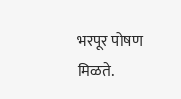भरपूर पोषण मिळते.